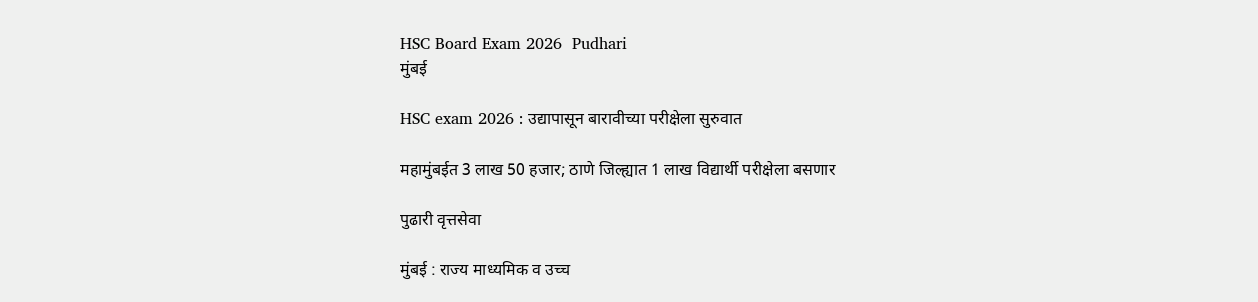HSC Board Exam 2026  Pudhari
मुंबई

HSC exam 2026 : उद्यापासून बारावीच्या परीक्षेला सुरुवात

महामुंबईत 3 लाख 50 हजार; ठाणे जिल्ह्यात 1 लाख विद्यार्थी परीक्षेला बसणार

पुढारी वृत्तसेवा

मुंबई : राज्य माध्यमिक व उच्च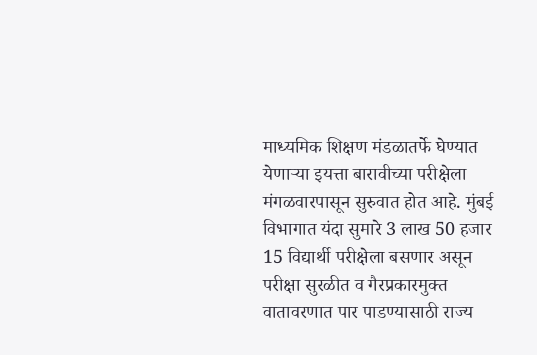माध्यमिक शिक्षण मंडळातर्फे घेण्यात येणाऱ्या इयत्ता बारावीच्या परीक्षेला मंगळवारपासून सुरुवात होत आहे. मुंबई विभागात यंदा सुमारे 3 लाख 50 हजार 15 विद्यार्थी परीक्षेला बसणार असून परीक्षा सुरळीत व गैरप्रकारमुक्त वातावरणात पार पाडण्यासाठी राज्य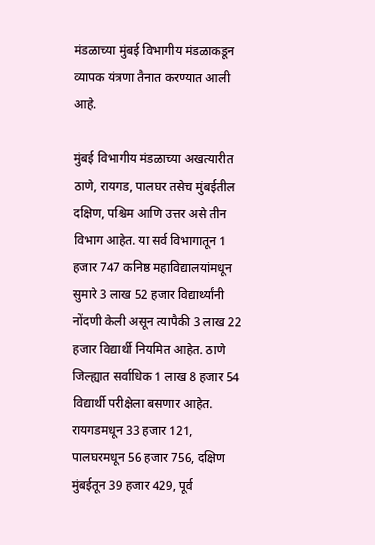मंडळाच्या मुंबई विभागीय मंडळाकडून व्यापक यंत्रणा तैनात करण्यात आली आहे.

मुंबई विभागीय मंडळाच्या अखत्यारीत ठाणे, रायगड, पालघर तसेच मुंबईतील दक्षिण, पश्चिम आणि उत्तर असे तीन विभाग आहेत. या सर्व विभागातून 1 हजार 747 कनिष्ठ महाविद्यालयांमधून सुमारे 3 लाख 52 हजार विद्यार्थ्यांनी नोंदणी केली असून त्यापैकी 3 लाख 22 हजार विद्यार्थी नियमित आहेत. ठाणे जिल्ह्यात सर्वाधिक 1 लाख 8 हजार 54 विद्यार्थी परीक्षेला बसणार आहेत. रायगडमधून 33 हजार 121, पालघरमधून 56 हजार 756, दक्षिण मुंबईतून 39 हजार 429, पूर्व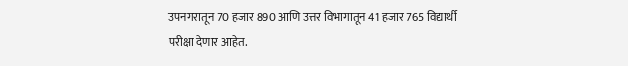उपनगरातून 70 हजार 890 आणि उत्तर विभागातून 41 हजार 765 विद्यार्थी परीक्षा देणार आहेत.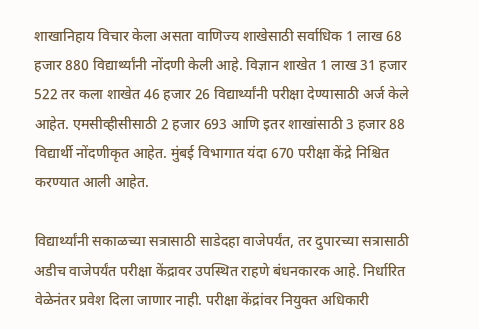शाखानिहाय विचार केला असता वाणिज्य शाखेसाठी सर्वाधिक 1 लाख 68 हजार 880 विद्यार्थ्यांनी नोंदणी केली आहे. विज्ञान शाखेत 1 लाख 31 हजार 522 तर कला शाखेत 46 हजार 26 विद्यार्थ्यांनी परीक्षा देण्यासाठी अर्ज केले आहेत. एमसीव्हीसीसाठी 2 हजार 693 आणि इतर शाखांसाठी 3 हजार 88 विद्यार्थी नोंदणीकृत आहेत. मुंबई विभागात यंदा 670 परीक्षा केंद्रे निश्चित करण्यात आली आहेत.

विद्यार्थ्यांनी सकाळच्या सत्रासाठी साडेदहा वाजेपर्यंत, तर दुपारच्या सत्रासाठी अडीच वाजेपर्यंत परीक्षा केंद्रावर उपस्थित राहणे बंधनकारक आहे. निर्धारित वेळेनंतर प्रवेश दिला जाणार नाही. परीक्षा केंद्रांवर नियुक्त अधिकारी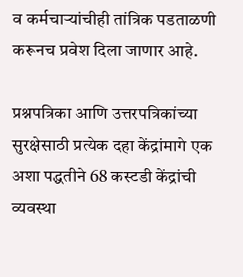व कर्मचाऱ्यांचीही तांत्रिक पडताळणी करूनच प्रवेश दिला जाणार आहे.

प्रश्नपत्रिका आणि उत्तरपत्रिकांच्या सुरक्षेसाठी प्रत्येक दहा केंद्रांमागे एक अशा पद्धतीने 68 कस्टडी केंद्रांची व्यवस्था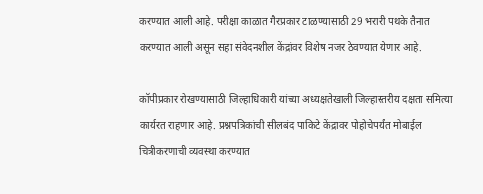करण्यात आली आहे. परीक्षा काळात गैरप्रकार टाळण्यासाठी 29 भरारी पथके तैनात करण्यात आली असून सहा संवेदनशील केंद्रांवर विशेष नजर ठेवण्यात येणार आहे.

कॉपीप्रकार रोखण्यासाठी जिल्हाधिकारी यांच्या अध्यक्षतेखाली जिल्हास्तरीय दक्षता समित्या कार्यरत राहणार आहे. प्रश्नपत्रिकांची सीलबंद पाकिटे केंद्रावर पोहोचेपर्यंत मोबाईल चित्रीकरणाची व्यवस्था करण्यात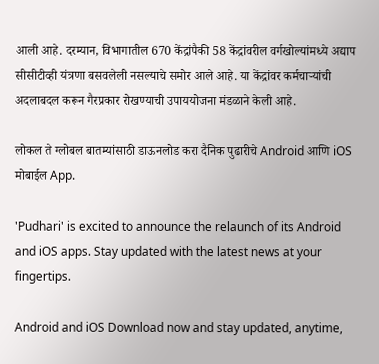आली आहे. दरम्यान, विभागातील 670 केंद्रांपैकी 58 केंद्रांवरील वर्गखोल्यांमध्ये अद्याप सीसीटीव्ही यंत्रणा बसवलेली नसल्याचे समोर आले आहे. या केंद्रांवर कर्मचाऱ्यांची अदलाबदल करून गैरप्रकार रोखण्याची उपाययोजना मंडळाने केली आहे.

लोकल ते ग्लोबल बातम्यांसाठी डाऊनलोड करा दैनिक पुढारीचे Android आणि iOS मोबाईल App.

'Pudhari' is excited to announce the relaunch of its Android and iOS apps. Stay updated with the latest news at your fingertips.

Android and iOS Download now and stay updated, anytime,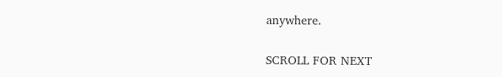anywhere.

SCROLL FOR NEXT